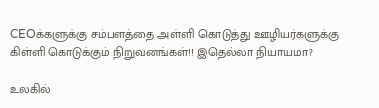CEOக்களுக்கு சம்பளத்தை அள்ளி கொடுத்து ஊழியர்களுக்கு கிள்ளி கொடுக்கும் நிறுவனங்கள்!! இதெல்லா நியாயமா?

உலகில்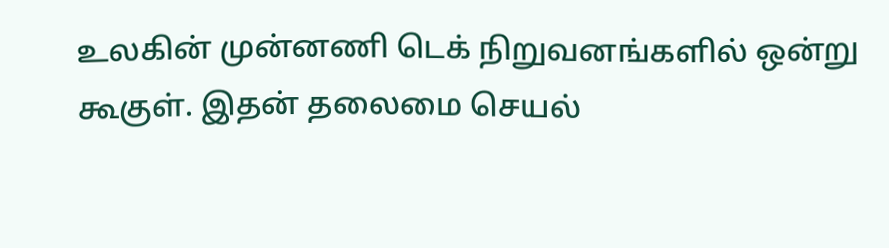உலகின் முன்னணி டெக் நிறுவனங்களில் ஒன்று கூகுள். இதன் தலைமை செயல்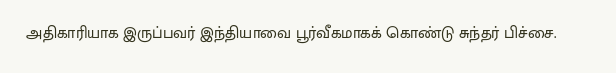அதிகாரியாக இருப்பவர் இந்தியாவை பூர்வீகமாகக் கொண்டு சுந்தர் பிச்சை.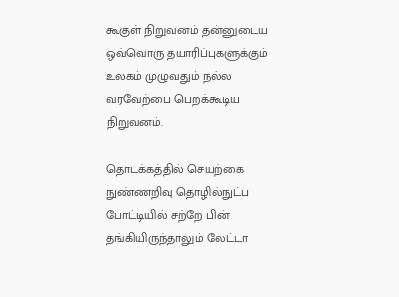கூகுள் நிறுவனம் தன்னுடைய ஒவ்வொரு தயாரிப்புகளுக்கும் உலகம் முழுவதும் நல்ல வரவேற்பை பெறக்கூடிய நிறுவனம்.

தொடக்கத்தில் செயற்கை நுண்ணறிவு தொழில்நுட்ப போட்டியில் சற்றே பின் தங்கியிருந்தாலும் லேட்டா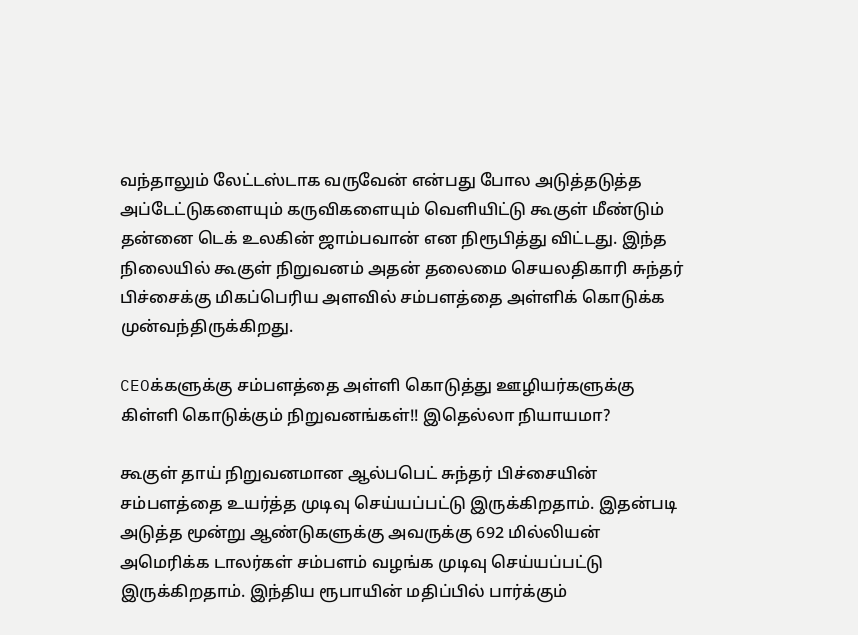வந்தாலும் லேட்டஸ்டாக வருவேன் என்பது போல அடுத்தடுத்த அப்டேட்டுகளையும் கருவிகளையும் வெளியிட்டு கூகுள் மீண்டும் தன்னை டெக் உலகின் ஜாம்பவான் என நிரூபித்து விட்டது. இந்த நிலையில் கூகுள் நிறுவனம் அதன் தலைமை செயலதிகாரி சுந்தர் பிச்சைக்கு மிகப்பெரிய அளவில் சம்பளத்தை அள்ளிக் கொடுக்க முன்வந்திருக்கிறது.

CEOக்களுக்கு சம்பளத்தை அள்ளி கொடுத்து ஊழியர்களுக்கு கிள்ளி கொடுக்கும் நிறுவனங்கள்!! இதெல்லா நியாயமா?

கூகுள் தாய் நிறுவனமான ஆல்பபெட் சுந்தர் பிச்சையின் சம்பளத்தை உயர்த்த முடிவு செய்யப்பட்டு இருக்கிறதாம். இதன்படி அடுத்த மூன்று ஆண்டுகளுக்கு அவருக்கு 692 மில்லியன் அமெரிக்க டாலர்கள் சம்பளம் வழங்க முடிவு செய்யப்பட்டு இருக்கிறதாம். இந்திய ரூபாயின் மதிப்பில் பார்க்கும்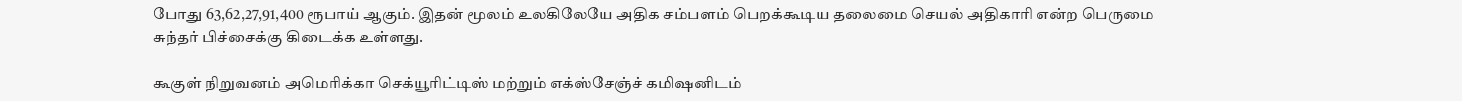போது 63,62,27,91,400 ரூபாய் ஆகும். இதன் மூலம் உலகிலேயே அதிக சம்பளம் பெறக்கூடிய தலைமை செயல் அதிகாரி என்ற பெருமை சுந்தர் பிச்சைக்கு கிடைக்க உள்ளது.

கூகுள் நிறுவனம் அமெரிக்கா செக்யூரிட்டிஸ் மற்றும் எக்ஸ்சேஞ்ச் கமிஷனிடம்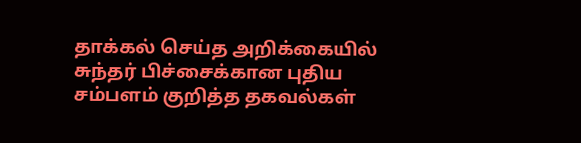தாக்கல் செய்த அறிக்கையில் சுந்தர் பிச்சைக்கான புதிய சம்பளம் குறித்த தகவல்கள்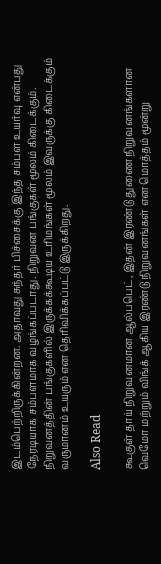இடம்பெற்றிருக்கின்றன. அதாவது சுந்தர் பிச்சைக்கு இந்த சம்பள உயர்வு என்பது நேரடியாக சம்பளமாக வழங்கப்படாது. நிறுவன பங்குகள் மூலம் கிடைக்கும். நிறுவனத்தின் பங்குகளில் இருக்கக்கூடிய உரிமங்கள் மூலம் இவருக்கு கிடைக்கும் வருமானம் உயரும் என தெரிவிக்கப்பட்டு இருக்கிறது.

Also Read

கூகுள் தாய் நிறுவனமான ஆல்பபெட், இதன் இரண்டு துணை நிறுவனங்களான வெமோ மற்றும் விங்க் ஆகிய இரண்டு நிறுவனங்கள் என மொத்தம் மூன்று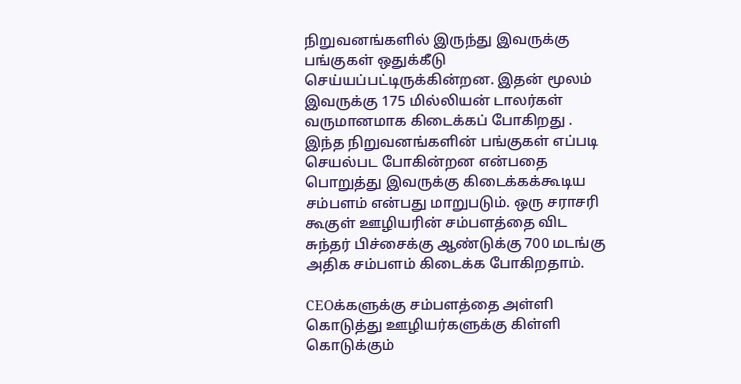நிறுவனங்களில் இருந்து இவருக்கு பங்குகள் ஒதுக்கீடு செய்யப்பட்டிருக்கின்றன. இதன் மூலம் இவருக்கு 175 மில்லியன் டாலர்கள் வருமானமாக கிடைக்கப் போகிறது . இந்த நிறுவனங்களின் பங்குகள் எப்படி செயல்பட போகின்றன என்பதை பொறுத்து இவருக்கு கிடைக்கக்கூடிய சம்பளம் என்பது மாறுபடும். ஒரு சராசரி கூகுள் ஊழியரின் சம்பளத்தை விட சுந்தர் பிச்சைக்கு ஆண்டுக்கு 700 மடங்கு அதிக சம்பளம் கிடைக்க போகிறதாம்.

CEOக்களுக்கு சம்பளத்தை அள்ளி கொடுத்து ஊழியர்களுக்கு கிள்ளி கொடுக்கும்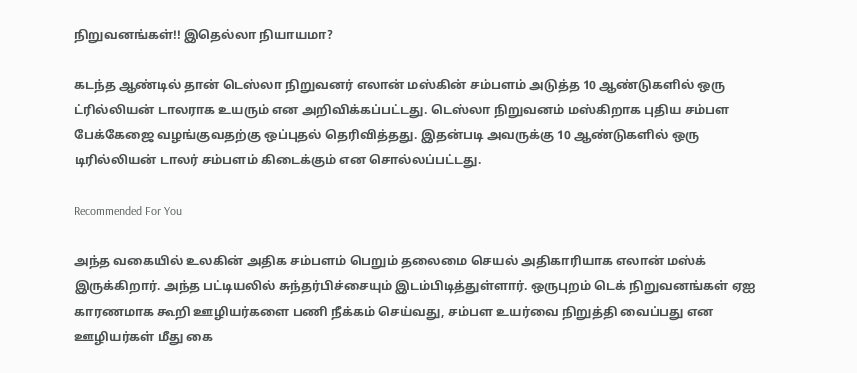நிறுவனங்கள்!! இதெல்லா நியாயமா?

கடந்த ஆண்டில் தான் டெஸ்லா நிறுவனர் எலான் மஸ்கின் சம்பளம் அடுத்த 10 ஆண்டுகளில் ஒரு ட்ரில்லியன் டாலராக உயரும் என அறிவிக்கப்பட்டது. டெஸ்லா நிறுவனம் மஸ்கிறாக புதிய சம்பள பேக்கேஜை வழங்குவதற்கு ஒப்புதல் தெரிவித்தது. இதன்படி அவருக்கு 10 ஆண்டுகளில் ஒரு டிரில்லியன் டாலர் சம்பளம் கிடைக்கும் என சொல்லப்பட்டது.

Recommended For You

அந்த வகையில் உலகின் அதிக சம்பளம் பெறும் தலைமை செயல் அதிகாரியாக எலான் மஸ்க் இருக்கிறார். அந்த பட்டியலில் சுந்தர்பிச்சையும் இடம்பிடித்துள்ளார். ஒருபுறம் டெக் நிறுவனங்கள் ஏஐ காரணமாக கூறி ஊழியர்களை பணி நீக்கம் செய்வது, சம்பள உயர்வை நிறுத்தி வைப்பது என ஊழியர்கள் மீது கை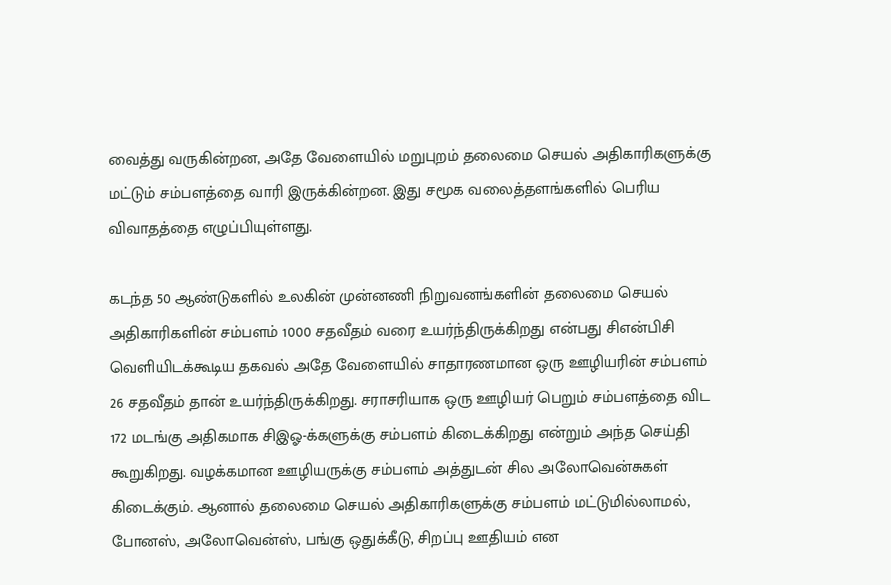வைத்து வருகின்றன, அதே வேளையில் மறுபுறம் தலைமை செயல் அதிகாரிகளுக்கு மட்டும் சம்பளத்தை வாரி இருக்கின்றன. இது சமூக வலைத்தளங்களில் பெரிய விவாதத்தை எழுப்பியுள்ளது.

கடந்த 50 ஆண்டுகளில் உலகின் முன்னணி நிறுவனங்களின் தலைமை செயல் அதிகாரிகளின் சம்பளம் 1000 சதவீதம் வரை உயர்ந்திருக்கிறது என்பது சிஎன்பிசி வெளியிடக்கூடிய தகவல் அதே வேளையில் சாதாரணமான ஒரு ஊழியரின் சம்பளம் 26 சதவீதம் தான் உயர்ந்திருக்கிறது. சராசரியாக ஒரு ஊழியர் பெறும் சம்பளத்தை விட 172 மடங்கு அதிகமாக சிஇஓ-க்களுக்கு சம்பளம் கிடைக்கிறது என்றும் அந்த செய்தி கூறுகிறது. வழக்கமான ஊழியருக்கு சம்பளம் அத்துடன் சில அலோவென்சுகள் கிடைக்கும். ஆனால் தலைமை செயல் அதிகாரிகளுக்கு சம்பளம் மட்டுமில்லாமல், போனஸ், அலோவென்ஸ், பங்கு ஒதுக்கீடு, சிறப்பு ஊதியம் என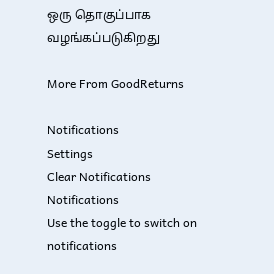ஒரு தொகுப்பாக வழங்கப்படுகிறது

More From GoodReturns

Notifications
Settings
Clear Notifications
Notifications
Use the toggle to switch on notifications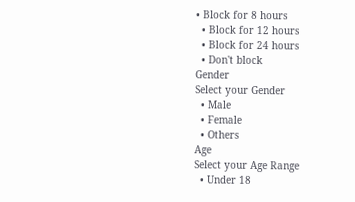• Block for 8 hours
  • Block for 12 hours
  • Block for 24 hours
  • Don't block
Gender
Select your Gender
  • Male
  • Female
  • Others
Age
Select your Age Range
  • Under 18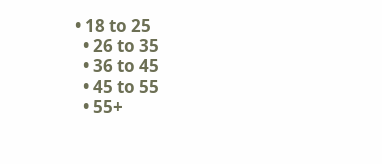• 18 to 25
  • 26 to 35
  • 36 to 45
  • 45 to 55
  • 55+